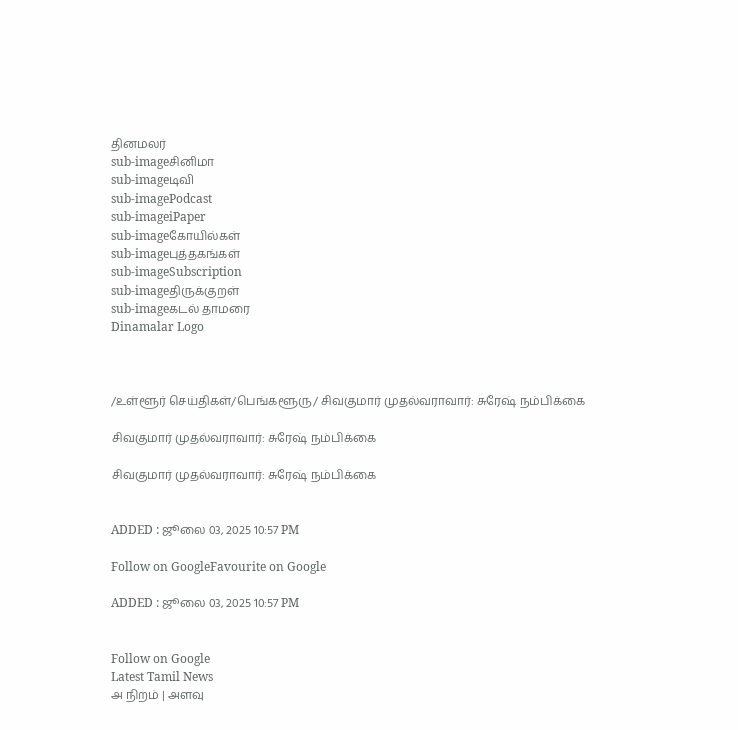தினமலர்
sub-imageசினிமா
sub-imageடிவி
sub-imagePodcast
sub-imageiPaper
sub-imageகோயில்கள்
sub-imageபுத்தகங்கள்
sub-imageSubscription
sub-imageதிருக்குறள்
sub-imageகடல் தாமரை
Dinamalar Logo



/உள்ளூர் செய்திகள்/பெங்களூரு/ சிவகுமார் முதல்வராவார்: சுரேஷ் நம்பிக்கை

சிவகுமார் முதல்வராவார்: சுரேஷ் நம்பிக்கை

சிவகுமார் முதல்வராவார்: சுரேஷ் நம்பிக்கை


ADDED : ஜூலை 03, 2025 10:57 PM

Follow on GoogleFavourite on Google

ADDED : ஜூலை 03, 2025 10:57 PM


Follow on Google
Latest Tamil News
அ நிறம் | அளவு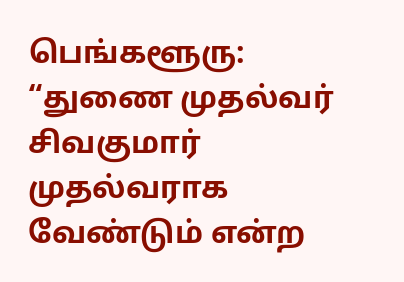பெங்களூரு: “துணை முதல்வர் சிவகுமார் முதல்வராக வேண்டும் என்ற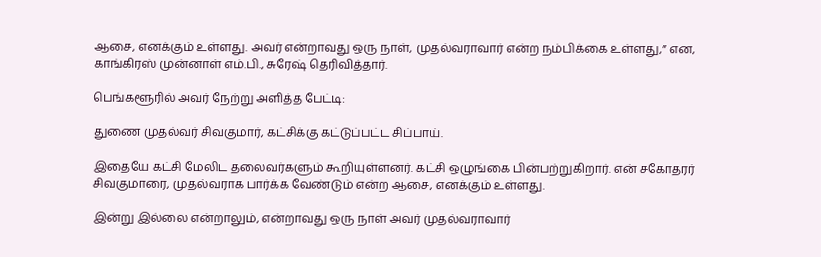ஆசை, எனக்கும் உள்ளது. அவர் என்றாவது ஒரு நாள், முதல்வராவார் என்ற நம்பிக்கை உள்ளது,” என, காங்கிரஸ் முன்னாள் எம்.பி., சுரேஷ் தெரிவித்தார்.

பெங்களூரில் அவர் நேற்று அளித்த பேட்டி:

துணை முதல்வர் சிவகுமார், கட்சிக்கு கட்டுப்பட்ட சிப்பாய்.

இதையே கட்சி மேலிட தலைவர்களும் கூறியுள்ளனர். கட்சி ஒழுங்கை பின்பற்றுகிறார். என் சகோதரர் சிவகுமாரை, முதல்வராக பார்க்க வேண்டும் என்ற ஆசை, எனக்கும் உள்ளது.

இன்று இல்லை என்றாலும், என்றாவது ஒரு நாள் அவர் முதல்வராவார்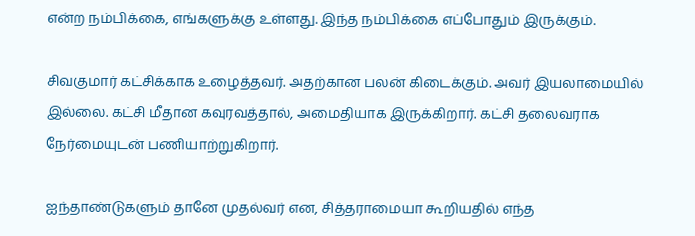என்ற நம்பிக்கை, எங்களுக்கு உள்ளது. இந்த நம்பிக்கை எப்போதும் இருக்கும்.

சிவகுமார் கட்சிக்காக உழைத்தவர். அதற்கான பலன் கிடைக்கும். அவர் இயலாமையில் இல்லை. கட்சி மீதான கவுரவத்தால், அமைதியாக இருக்கிறார். கட்சி தலைவராக நேர்மையுடன் பணியாற்றுகிறார்.

ஐந்தாண்டுகளும் தானே முதல்வர் என, சித்தராமையா கூறியதில் எந்த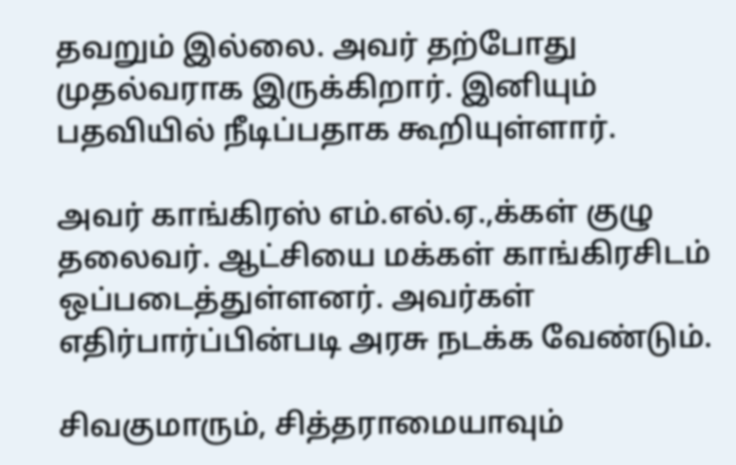தவறும் இல்லை. அவர் தற்போது முதல்வராக இருக்கிறார். இனியும் பதவியில் நீடிப்பதாக கூறியுள்ளார்.

அவர் காங்கிரஸ் எம்.எல்.ஏ.,க்கள் குழு தலைவர். ஆட்சியை மக்கள் காங்கிரசிடம் ஒப்படைத்துள்ளனர். அவர்கள் எதிர்பார்ப்பின்படி அரசு நடக்க வேண்டும்.

சிவகுமாரும், சித்தராமையாவும்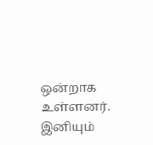ஒன்றாக உள்ளனர். இனியும்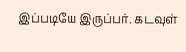இப்படியே இருப்பர். கடவுள்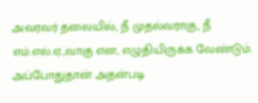அவரவர் தலையில், நீ முதல்வராகு, நீ எம்.எல்.ஏ.,வாகு என, எழுதியிருக்க வேண்டும். அப்போதுதான் அதன்படி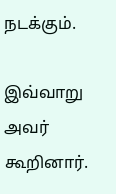நடக்கும்.

இவ்வாறு அவர் கூறினார்.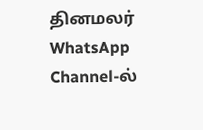தினமலர் WhatsApp Channel-ல்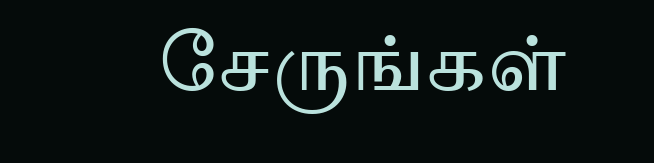சேருங்கள்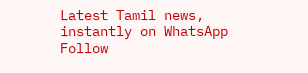Latest Tamil news, instantly on WhatsApp
Follow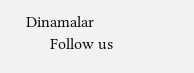Dinamalar
      Follow us